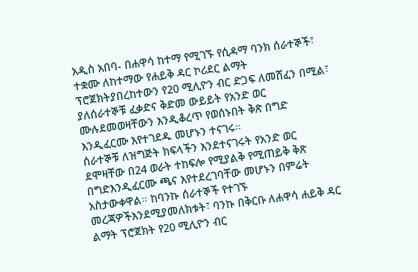አዲስ አበባ- በሐዋሳ ከተማ የሚገኙ የሲዳማ ባንክ ሰራተኞች፣ ተቋሙ ለከተማው የሐይቅ ዳር ኮሪደር ልማት ፕሮጀክትያበረከተውን የ20 ሚሊዮን ብር ድጋፍ ለመሸፈን በሚል፣ ያለሰራተኞቹ ፈቃድና ቅድመ ውይይት የአንድ ወር ሙሉደመወዛቸውን እንዲቆረጥ የወሰኑበት ቅጽ በግድ እንዲፈርሙ እየተገደዱ መሆኑን ተናገሩ።
ሰራተኞቹ ለዝግጅት ክፍላችን እንደተናገሩት የአንድ ወር ደሞዛቸው በ24 ወራት ተከፍሎ የሚያልቅ የሚጠይቅ ቅጽ በግድእንዲፈርሙ ጫና እየተደረገባቸው መሆኑን በምሬት አስታውቀዋል። ከባንኩ ሰራተኞች የተገኙ መረጃዎችእንደሚያመለክቱት፣ ባንኩ በቅርቡ ለሐዋሳ ሐይቅ ዳር ልማት ፕሮጀክት የ20 ሚሊዮን ብር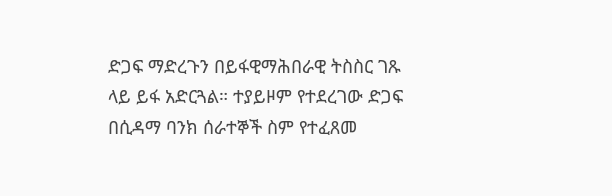ድጋፍ ማድረጉን በይፋዊማሕበራዊ ትስስር ገጹ ላይ ይፋ አድርጓል። ተያይዞም የተደረገው ድጋፍ በሲዳማ ባንክ ሰራተኞች ስም የተፈጸመ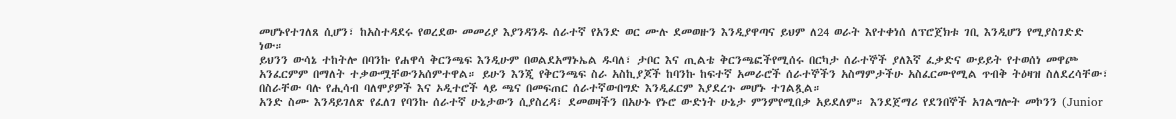መሆኑየተገለጸ ሲሆን፣ ከአስተዳደሩ የወረደው መመሪያ እያንዳንዱ ሰራተኛ የአንድ ወር ሙሉ ደመወዙን እንዲያዋጣና ይህም ለ24 ወራት እየተቀነሰ ለፕሮጀክቱ ገቢ እንዲሆን የሚያስገድድ ነው።
ይህንን ውሳኔ ተከትሎ በባንኩ የሐዋሳ ቅርንጫፍ እንዲሁም በወልደአማኑኤል ዱባለ፣ ታቦር እና ጢልቴ ቅርንጫፎችየሚሰሩ በርካታ ሰራተኞች ያለእኛ ፈቃድና ውይይት የተወሰነ መዋጮ አንፈርምም በማለት ተቃውሟቸውንአሰምተዋል። ይሁን እንጂ የቅርንጫፍ ስራ አስኪያጆች ከባንኩ ከፍተኛ አመራሮች ሰራተኞችን አስማምታችሁ አስፈርሙየሚል ጥብቅ ትዕዛዝ ስለደረሳቸው፣ በስራቸው ባሉ የሒሳብ ባለሞያዎች እና ኦዲተሮች ላይ ጫና በመፍጠር ሰራተኛውበግድ እንዲፈርም እያደረጉ መሆኑ ተገልጿል።
አንድ ስሙ እንዳይገለጽ የፈለገ የባንኩ ሰራተኛ ሁኔታውን ሲያስረዳ፣ ደመወዛችን በአሁኑ የኑሮ ውድነት ሁኔታ ምንምየሚበቃ አይደለም። እንደጀማሪ የደንበኞች አገልግሎት መኮንን (Junior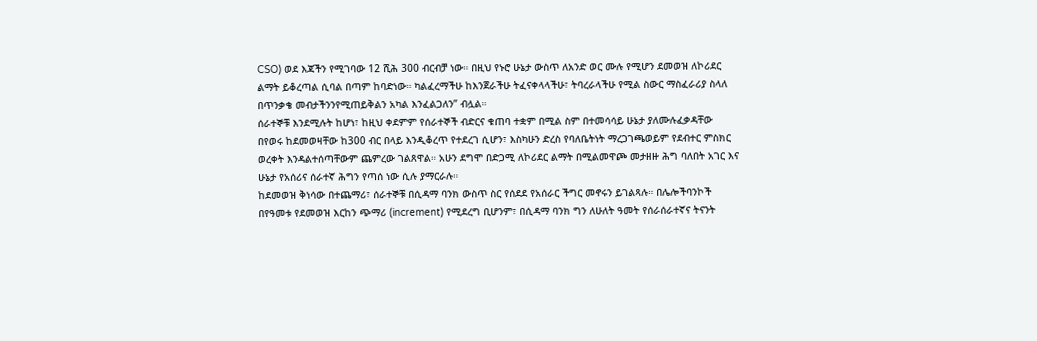CSO) ወደ እጃችን የሚገባው 12 ሺሕ 300 ብርብቻ ነው። በዚህ የኑሮ ሁኔታ ውስጥ ለአንድ ወር ሙሉ የሚሆን ደመወዝ ለኮሪደር ልማት ይቆረጣል ሲባል በጣም ከባድነው። ካልፈረማችሁ ከእንጀራችሁ ትፈናቀላላችሁ፣ ትባረራላችሁ የሚል ስውር ማስፈራሪያ ስላለ በጥንቃቄ መብታችንንየሚጠይቅልን አካል እንፈልጋለን” ብሏል።
ሰራተኞቹ እንደሚሉት ከሆነ፣ ከዚህ ቀደምም የሰራተኞች ብድርና ቁጠባ ተቋም በሚል ስም በተመሳሳይ ሁኔታ ያለሙሉፈቃዳቸው በየወሩ ከደመወዛቸው ከ300 ብር በላይ እንዲቆረጥ የተደረገ ሲሆን፣ እስካሁን ድረስ የባለቤትነት ማረጋገጫወይም የደብተር ምስክር ወረቀት እንዳልተሰጣቸውም ጨምረው ገልጸዋል። አሁን ደግሞ በድጋሚ ለኮሪደር ልማት በሚልመዋጮ መታዘዙ ሕግ ባለበት አገር እና ሁኔታ የአሰሪና ሰራተኛ ሕግን የጣሰ ነው ሲሉ ያማርራሉ።
ከደመወዝ ቅነሳው በተጨማሪ፣ ሰራተኞቹ በሲዳማ ባንክ ውስጥ ስር የሰደደ የአሰራር ችግር መኖሩን ይገልጻሉ። በሌሎችባንኮች በየዓመቱ የደመወዝ እርከን ጭማሪ (increment) የሚደረግ ቢሆንም፣ በሲዳማ ባንክ ግን ለሁለት ዓመት የሰራሰራተኛና ትናንት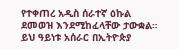የተቀጠረ አዲስ ሰራተኛ ዕኩል ደመወዝ እንደሚከፈላቸው ታውቋል።
ይህ ዓይነቱ አሰራር በኢትዮጵያ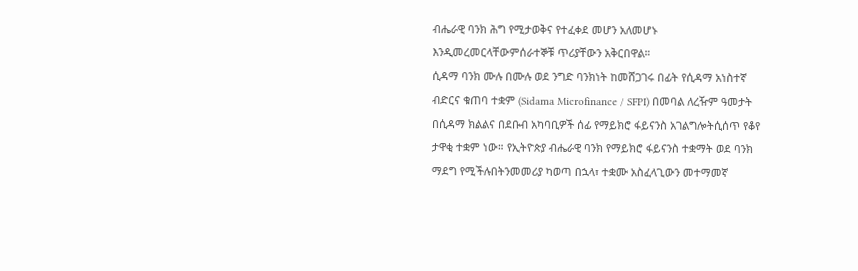ብሔራዊ ባንክ ሕግ የሚታወቅና የተፈቀደ መሆን አለመሆኑ እንዲመረመርላቸውምሰራተኞቹ ጥሪያቸውን አቅርበዋል።
ሲዳማ ባንክ ሙሉ በሙሉ ወደ ንግድ ባንክነት ከመሸጋገሩ በፊት የሲዳማ አነስተኛ ብድርና ቁጠባ ተቋም (Sidama Microfinance / SFPI) በመባል ለረዥም ዓመታት በሲዳማ ክልልና በደቡብ አካባቢዎች ሰፊ የማይክሮ ፋይናንስ አገልግሎትሲሰጥ የቆየ ታዋቂ ተቋም ነው። የኢትዮጵያ ብሔራዊ ባንክ የማይክሮ ፋይናንስ ተቋማት ወደ ባንክ ማደግ የሚችሉበትንመመሪያ ካወጣ በኋላ፣ ተቋሙ አስፈላጊውን መተማመኛ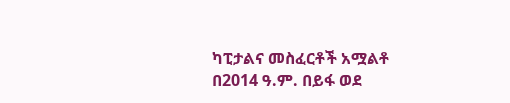ካፒታልና መስፈርቶች አሟልቶ በ2014 ዓ.ም. በይፋ ወደ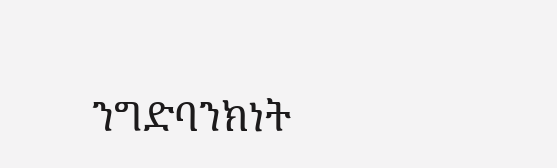ንግድባንክነት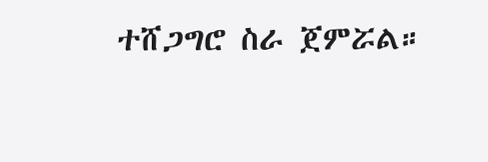ተሸጋግሮ ስራ ጀምሯል።